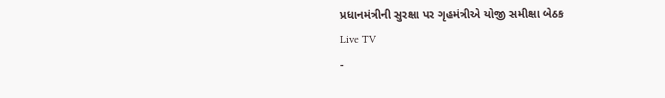પ્રધાનમંત્રીની સુરક્ષા પર ગૃહમંત્રીએ યોજી સમીક્ષા બેઠક
Live TV
-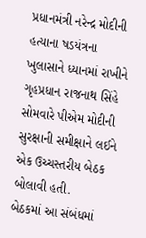પ્રધાનમંત્રી નરેન્દ્ર મોદીની હત્યાના ષડયંત્રના ખુલાસાને ધ્યાનમાં રાખીને ગૃહપ્રધાન રાજનાથ સિંહે સોમવારે પીએમ મોદીની સુરક્ષાની સમીક્ષાને લઈને એક ઉચ્ચસ્તરીય બેઠક બોલાવી હતી.
બેઠકમાં આ સંબંધમાં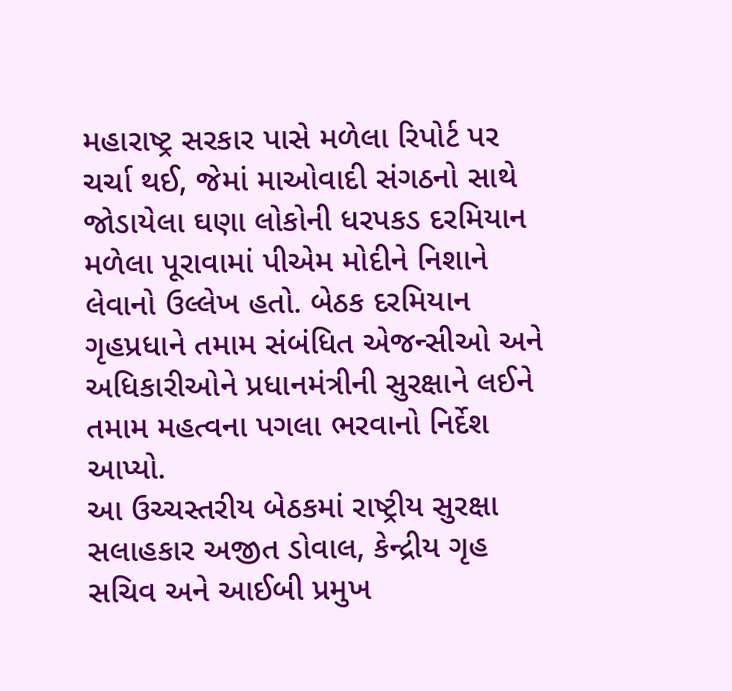મહારાષ્ટ્ર સરકાર પાસે મળેલા રિપોર્ટ પર ચર્ચા થઈ, જેમાં માઓવાદી સંગઠનો સાથે જોડાયેલા ઘણા લોકોની ધરપકડ દરમિયાન મળેલા પૂરાવામાં પીએમ મોદીને નિશાને લેવાનો ઉલ્લેખ હતો. બેઠક દરમિયાન ગૃહપ્રધાને તમામ સંબંધિત એજન્સીઓ અને અધિકારીઓને પ્રધાનમંત્રીની સુરક્ષાને લઈને તમામ મહત્વના પગલા ભરવાનો નિર્દેશ આપ્યો.
આ ઉચ્ચસ્તરીય બેઠકમાં રાષ્ટ્રીય સુરક્ષા સલાહકાર અજીત ડોવાલ, કેન્દ્રીય ગૃહ સચિવ અને આઈબી પ્રમુખ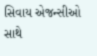સિવાય એજન્સીઓ સાથે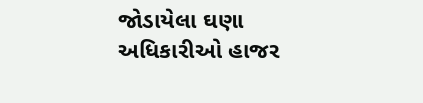જોડાયેલા ઘણા અધિકારીઓ હાજર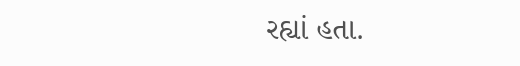રહ્યાં હતા.